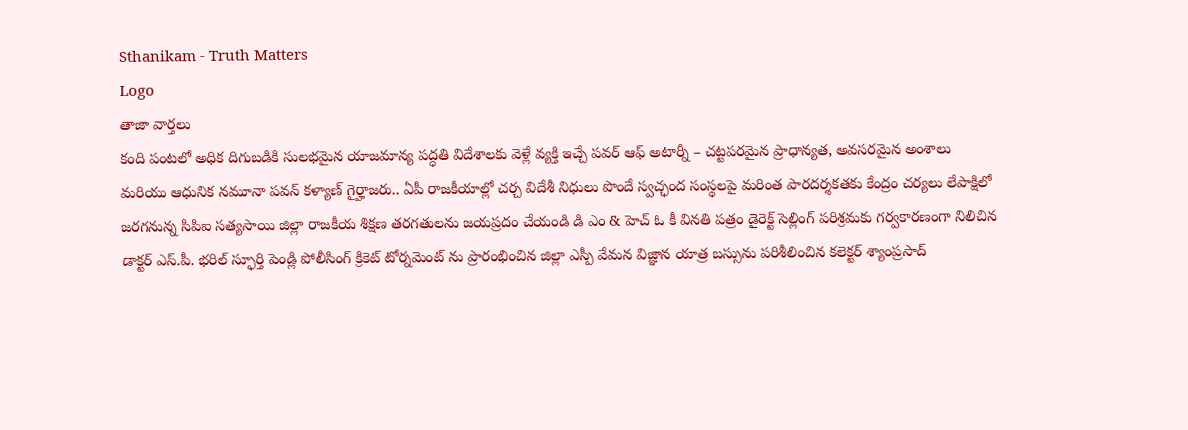Sthanikam - Truth Matters
Logo
తాజా వార్తలు
కంది పంటలో అధిక దిగుబడికి సులభమైన యాజమాన్య పద్ధతి విదేశాలకు వెళ్లే వ్యక్తి ఇచ్చే పవర్ ఆఫ్ అటార్నీ – చట్టపరమైన ప్రాధాన్యత, అవసరమైన అంశాలు మరియు ఆధునిక నమూనా పవన్ కళ్యాణ్ గైర్హాజరు.. ఏపీ రాజకీయాల్లో చర్చ విదేశీ నిధులు పొందే స్వచ్ఛంద సంస్థలపై మరింత పారదర్శకతకు కేంద్రం చర్యలు లేపాక్షిలో జరగనున్న సిపిఐ సత్యసాయి జిల్లా రాజకీయ శిక్షణ తరగతులను జయప్రదం చేయండి డి ఎం & హెచ్ ఓ కీ వినతి పత్రం డైరెక్ట్ సెల్లింగ్ పరిశ్రమకు గర్వకారణంగా నిలిచిన డాక్టర్ ఎస్.పీ. భరిల్ స్ఫూర్తి పెండ్లి పోలీసింగ్ క్రికెట్ టోర్నమెంట్ ను ప్రారంభించిన జిల్లా ఎస్పీ వేమన విజ్ఞాన యాత్ర బస్సును పరిశీలించిన కలెక్టర్ శ్యాంప్రసాద్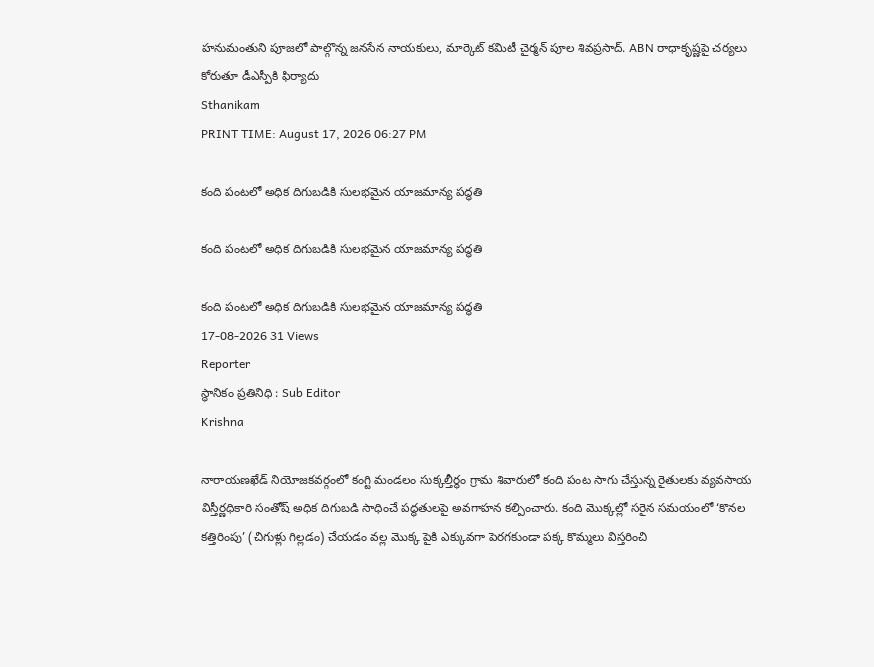హనుమంతుని పూజలో పాల్గొన్న జనసేన నాయకులు, మార్కెట్ కమిటీ చైర్మన్ పూల శివప్రసాద్. ABN రాధాకృష్ణపై చర్యలు కోరుతూ డీఎస్పీకి ఫిర్యాదు
Sthanikam
PRINT TIME: August 17, 2026 06:27 PM

కంది పంటలో అధిక దిగుబడికి సులభమైన యాజమాన్య పద్ధతి

కంది పంటలో అధిక దిగుబడికి సులభమైన యాజమాన్య పద్ధతి

కంది పంటలో అధిక దిగుబడికి సులభమైన యాజమాన్య పద్ధతి
17-08-2026 31 Views
Reporter
స్థానికం ప్రతినిధి : Sub Editor
Krishna

నారాయణఖేడ్ నియోజకవర్గంలో కంగ్టి మండలం సుక్కల్తీర్థం గ్రామ శివారులో కంది పంట సాగు చేస్తున్న రైతులకు వ్యవసాయ విస్తీర్ణధికారి సంతోష్ అధిక దిగుబడి సాధించే పద్ధతులపై అవగాహన కల్పించారు. కంది మొక్కల్లో సరైన సమయంలో ‘కొనల కత్తిరింపు’ (చిగుళ్లు గిల్లడం) చేయడం వల్ల మొక్క పైకి ఎక్కువగా పెరగకుండా పక్క కొమ్మలు విస్తరించి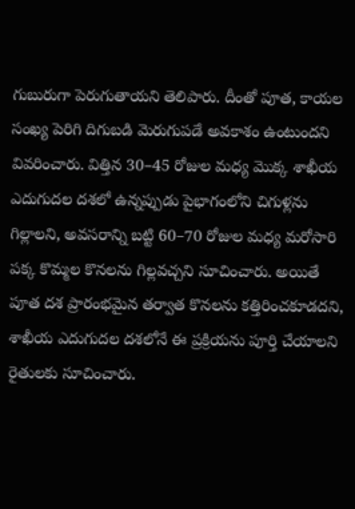గుబురుగా పెరుగుతాయని తెలిపారు. దీంతో పూత, కాయల సంఖ్య పెరిగి దిగుబడి మెరుగుపడే అవకాశం ఉంటుందని వివరించారు. విత్తిన 30–45 రోజుల మధ్య మొక్క శాఖీయ ఎదుగుదల దశలో ఉన్నప్పుడు పైభాగంలోని చిగుళ్లను గిల్లాలని, అవసరాన్ని బట్టి 60–70 రోజుల మధ్య మరోసారి పక్క కొమ్మల కొనలను గిల్లవచ్చని సూచించారు. అయితే పూత దశ ప్రారంభమైన తర్వాత కొనలను కత్తిరించకూడదని, శాఖీయ ఎదుగుదల దశలోనే ఈ ప్రక్రియను పూర్తి చేయాలని రైతులకు సూచించారు.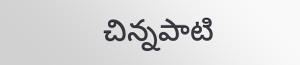చిన్నపాటి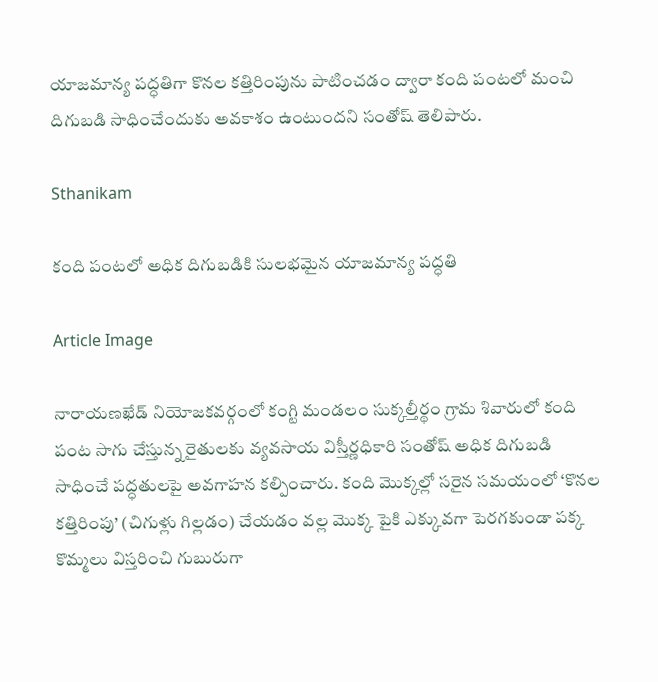యాజమాన్య పద్ధతిగా కొనల కత్తిరింపును పాటించడం ద్వారా కంది పంటలో మంచి దిగుబడి సాధించేందుకు అవకాశం ఉంటుందని సంతోష్ తెలిపారు.

Sthanikam

కంది పంటలో అధిక దిగుబడికి సులభమైన యాజమాన్య పద్ధతి

Article Image

నారాయణఖేడ్ నియోజకవర్గంలో కంగ్టి మండలం సుక్కల్తీర్థం గ్రామ శివారులో కంది పంట సాగు చేస్తున్న రైతులకు వ్యవసాయ విస్తీర్ణధికారి సంతోష్ అధిక దిగుబడి సాధించే పద్ధతులపై అవగాహన కల్పించారు. కంది మొక్కల్లో సరైన సమయంలో ‘కొనల కత్తిరింపు’ (చిగుళ్లు గిల్లడం) చేయడం వల్ల మొక్క పైకి ఎక్కువగా పెరగకుండా పక్క కొమ్మలు విస్తరించి గుబురుగా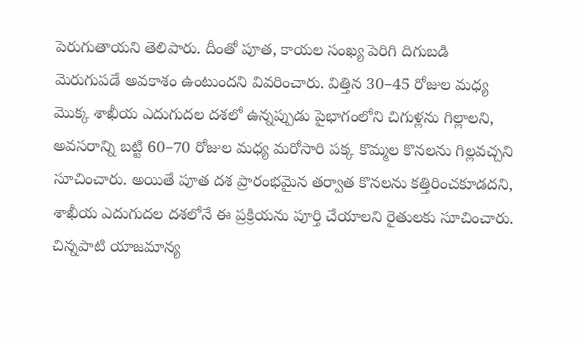పెరుగుతాయని తెలిపారు. దీంతో పూత, కాయల సంఖ్య పెరిగి దిగుబడి మెరుగుపడే అవకాశం ఉంటుందని వివరించారు. విత్తిన 30–45 రోజుల మధ్య మొక్క శాఖీయ ఎదుగుదల దశలో ఉన్నప్పుడు పైభాగంలోని చిగుళ్లను గిల్లాలని, అవసరాన్ని బట్టి 60–70 రోజుల మధ్య మరోసారి పక్క కొమ్మల కొనలను గిల్లవచ్చని సూచించారు. అయితే పూత దశ ప్రారంభమైన తర్వాత కొనలను కత్తిరించకూడదని, శాఖీయ ఎదుగుదల దశలోనే ఈ ప్రక్రియను పూర్తి చేయాలని రైతులకు సూచించారు. చిన్నపాటి యాజమాన్య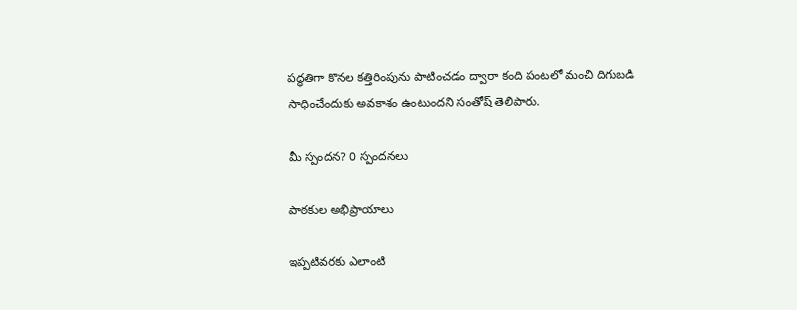పద్ధతిగా కొనల కత్తిరింపును పాటించడం ద్వారా కంది పంటలో మంచి దిగుబడి సాధించేందుకు అవకాశం ఉంటుందని సంతోష్ తెలిపారు.

మీ స్పందన? 0 స్పందనలు

పాఠకుల అభిప్రాయాలు

ఇప్పటివరకు ఎలాంటి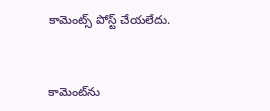కామెంట్స్ పోస్ట్ చేయలేదు.


కామెంట్‌ను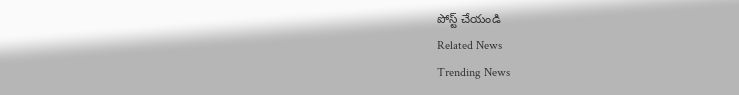పోస్ట్ చేయండి
Related News
Trending News